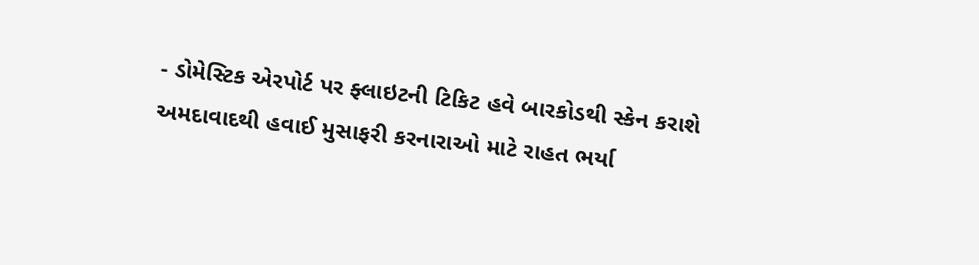- ડોમેસ્ટિક એરપોર્ટ પર ફ્લાઇટની ટિકિટ હવે બારકોડથી સ્કેન કરાશે
અમદાવાદથી હવાઈ મુસાફરી કરનારાઓ માટે રાહત ભર્યા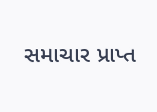સમાચાર પ્રાપ્ત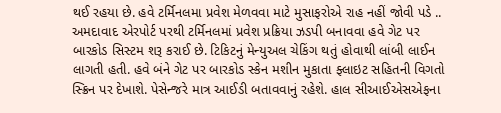થઈ રહયા છે. હવે ટર્મિનલમા પ્રવેશ મેળવવા માટે મુસાફરોએ રાહ નહીં જોવી પડે ..
અમદાવાદ એરપોર્ટ પરથી ટર્મિનલમાં પ્રવેશ પ્રક્રિયા ઝડપી બનાવવા હવે ગેટ પર બારકોડ સિસ્ટમ શરૂ કરાઈ છે. ટિકિટનું મેન્યુઅલ ચેકિંગ થતું હોવાથી લાંબી લાઈન લાગતી હતી. હવે બંને ગેટ પર બારકોડ સ્કેન મશીન મુકાતા ફ્લાઇટ સહિતની વિગતો સ્ક્રિન પર દેખાશે. પેસેન્જરે માત્ર આઈડી બતાવવાનું રહેશે. હાલ સીઆઈએસએફના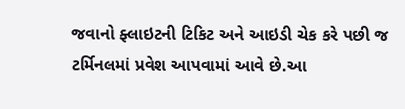જવાનો ફ્લાઇટની ટિકિટ અને આઇડી ચેક કરે પછી જ ટર્મિનલમાં પ્રવેશ આપવામાં આવે છે.આ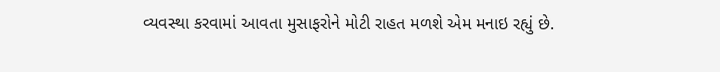વ્યવસ્થા કરવામાં આવતા મુસાફરોને મોટી રાહત મળશે એમ મનાઇ રહ્યું છે.